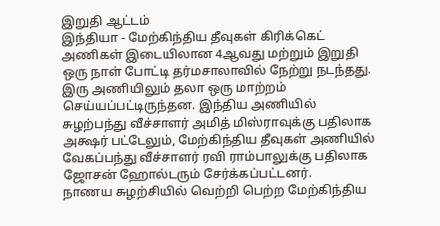இறுதி ஆட்டம்
இந்தியா - மேற்கிந்திய தீவுகள் கிரிக்கெட் அணிகள் இடையிலான 4ஆவது மற்றும் இறுதி ஒரு நாள் போட்டி தர்மசாலாவில் நேற்று நடந்தது. இரு அணியிலும் தலா ஒரு மாற்றம் செய்யப்பட்டிருந்தன. இந்திய அணியில் சுழற்பந்து வீச்சாளர் அமித் மிஸ்ராவுக்கு பதிலாக அக்ஷர் பட்டேலும், மேற்கிந்திய தீவுகள் அணியில் வேகப்பந்து வீச்சாளர் ரவி ராம்பாலுக்கு பதிலாக ஜோசன் ஹோல்டரும் சேர்க்கப்பட்டனர்.
நாணய சுழற்சியில் வெற்றி பெற்ற மேற்கிந்திய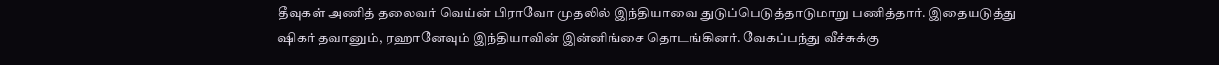தீவுகள் அணித் தலைவர் வெய்ன் பிராவோ முதலில் இந்தியாவை துடுப்பெடுத்தாடுமாறு பணித்தார். இதையடுத்து ஷிகர் தவானும், ரஹானேவும் இந்தியாவின் இன்னிங்சை தொடங்கினர். வேகப்பந்து வீச்சுக்கு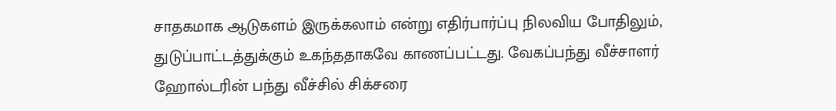சாதகமாக ஆடுகளம் இருக்கலாம் என்று எதிர்பார்ப்பு நிலவிய போதிலும், துடுப்பாட்டத்துக்கும் உகந்ததாகவே காணப்பட்டது. வேகப்பந்து வீச்சாளர் ஹோல்டரின் பந்து வீச்சில் சிக்சரை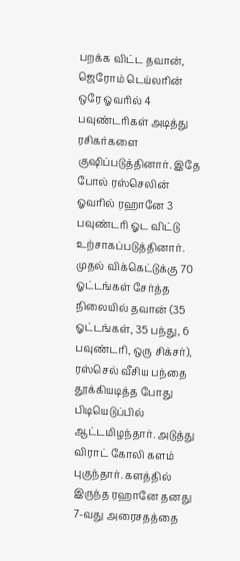பறக்க விட்ட தவான், ஜெரோம் டெய்லரின் ஒரே ஓவரில் 4 பவுண்டரிகள் அடித்து ரசிகர்களை குஷிப்படுத்தினார். இதே போல் ரஸ்செலின் ஓவரில் ரஹானே 3 பவுண்டரி ஓட விட்டு உற்சாகப்படுத்தினார்.
முதல் விக்கெட்டுக்கு 70 ஓட்டங்கள் சேர்த்த நிலையில் தவான் (35 ஓட்டங்கள், 35 பந்து, 6 பவுண்டரி, ஒரு சிக்சர்), ரஸ்செல் வீசிய பந்தை தூக்கியடித்த போது பிடியெடுப்பில் ஆட்டமிழந்தார். அடுத்து விராட் கோலி களம் புகுந்தார். களத்தில் இருந்த ரஹானே தனது 7-வது அரைசதத்தை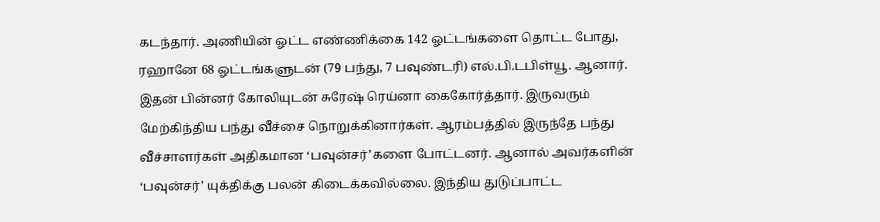கடந்தார். அணியின் ஓட்ட எண்ணிக்கை 142 ஓட்டங்களை தொட்ட போது, ரஹானே 68 ஓட்டங்களுடன் (79 பந்து, 7 பவுண்டரி) எல்.பி.டபிள்யூ. ஆனார்.
இதன் பின்னர் கோலியுடன் சுரேஷ் ரெய்னா கைகோர்த்தார். இருவரும் மேற்கிந்திய பந்து வீச்சை நொறுக்கினார்கள். ஆரம்பத்தில் இருந்தே பந்து வீச்சாளர்கள் அதிகமான ‘பவுன்சர்’களை போட்டனர். ஆனால் அவர்களின் ‘பவுன்சர்’ யுக்திக்கு பலன் கிடைக்கவில்லை. இந்திய துடுப்பாட்ட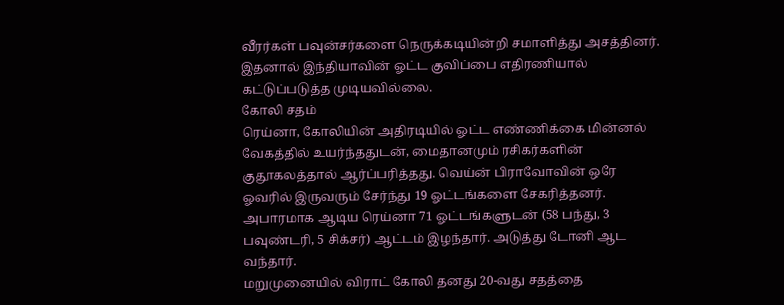வீரர்கள் பவுன்சர்களை நெருக்கடியின்றி சமாளித்து அசத்தினர். இதனால் இந்தியாவின் ஓட்ட குவிப்பை எதிரணியால் கட்டுப்படுத்த முடியவில்லை.
கோலி சதம்
ரெய்னா, கோலியின் அதிரடியில் ஓட்ட எண்ணிக்கை மின்னல் வேகத்தில் உயர்ந்ததுடன், மைதானமும் ரசிகர்களின் குதூகலத்தால் ஆர்ப்பரித்தது. வெய்ன் பிராவோவின் ஒரே ஓவரில் இருவரும் சேர்ந்து 19 ஓட்டங்களை சேகரித்தனர். அபாரமாக ஆடிய ரெய்னா 71 ஓட்டங்களுடன் (58 பந்து, 3 பவுண்டரி, 5 சிக்சர்) ஆட்டம் இழந்தார். அடுத்து டோனி ஆட வந்தார்.
மறுமுனையில் விராட் கோலி தனது 20-வது சதத்தை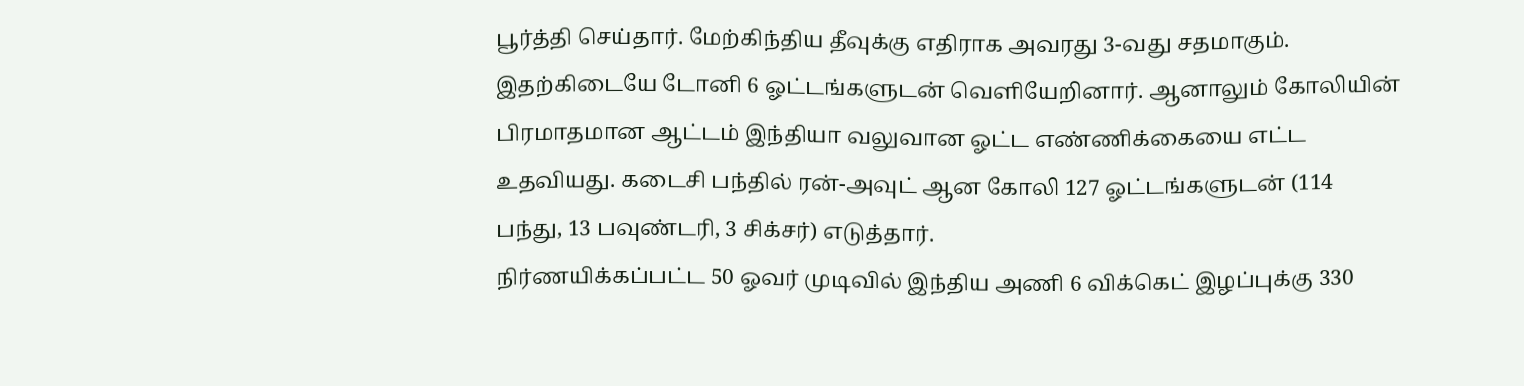பூர்த்தி செய்தார். மேற்கிந்திய தீவுக்கு எதிராக அவரது 3-வது சதமாகும். இதற்கிடையே டோனி 6 ஓட்டங்களுடன் வெளியேறினார். ஆனாலும் கோலியின் பிரமாதமான ஆட்டம் இந்தியா வலுவான ஓட்ட எண்ணிக்கையை எட்ட உதவியது. கடைசி பந்தில் ரன்-அவுட் ஆன கோலி 127 ஓட்டங்களுடன் (114 பந்து, 13 பவுண்டரி, 3 சிக்சர்) எடுத்தார்.
நிர்ணயிக்கப்பட்ட 50 ஓவர் முடிவில் இந்திய அணி 6 விக்கெட் இழப்புக்கு 330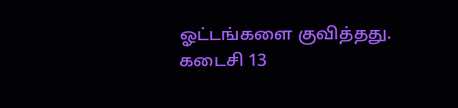ஓட்டங்களை குவித்தது. கடைசி 13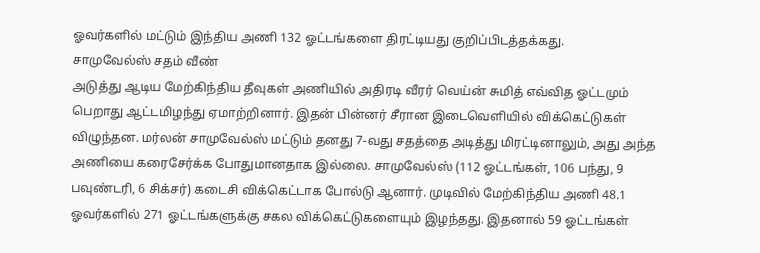ஓவர்களில் மட்டும் இந்திய அணி 132 ஓட்டங்களை திரட்டியது குறிப்பிடத்தக்கது.
சாமுவேல்ஸ் சதம் வீண்
அடுத்து ஆடிய மேற்கிந்திய தீவுகள் அணியில் அதிரடி வீரர் வெய்ன் சுமித் எவ்வித ஓட்டமும் பெறாது ஆட்டமிழந்து ஏமாற்றினார். இதன் பின்னர் சீரான இடைவெளியில் விக்கெட்டுகள் விழுந்தன. மர்லன் சாமுவேல்ஸ் மட்டும் தனது 7-வது சதத்தை அடித்து மிரட்டினாலும், அது அந்த அணியை கரைசேர்க்க போதுமானதாக இல்லை. சாமுவேல்ஸ் (112 ஓட்டங்கள், 106 பந்து, 9 பவுண்டரி, 6 சிக்சர்) கடைசி விக்கெட்டாக போல்டு ஆனார். முடிவில் மேற்கிந்திய அணி 48.1 ஓவர்களில் 271 ஓட்டங்களுக்கு சகல விக்கெட்டுகளையும் இழந்தது. இதனால் 59 ஓட்டங்கள்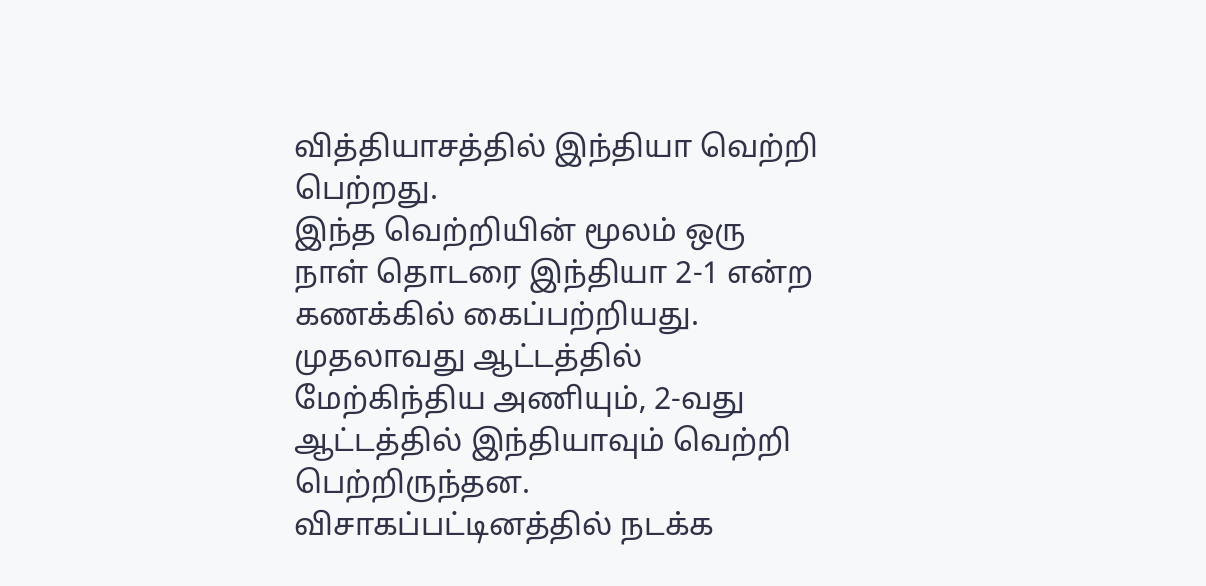வித்தியாசத்தில் இந்தியா வெற்றி பெற்றது.
இந்த வெற்றியின் மூலம் ஒரு நாள் தொடரை இந்தியா 2-1 என்ற கணக்கில் கைப்பற்றியது. முதலாவது ஆட்டத்தில் மேற்கிந்திய அணியும், 2-வது ஆட்டத்தில் இந்தியாவும் வெற்றி பெற்றிருந்தன. விசாகப்பட்டினத்தில் நடக்க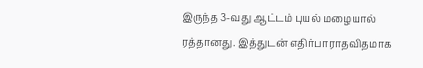இருந்த 3-வது ஆட்டம் புயல் மழையால் ரத்தானது. இத்துடன் எதிர்பாராதவிதமாக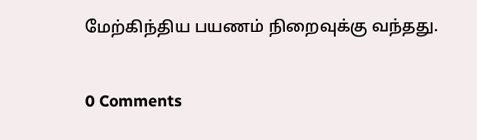மேற்கிந்திய பயணம் நிறைவுக்கு வந்தது.

0 Comments